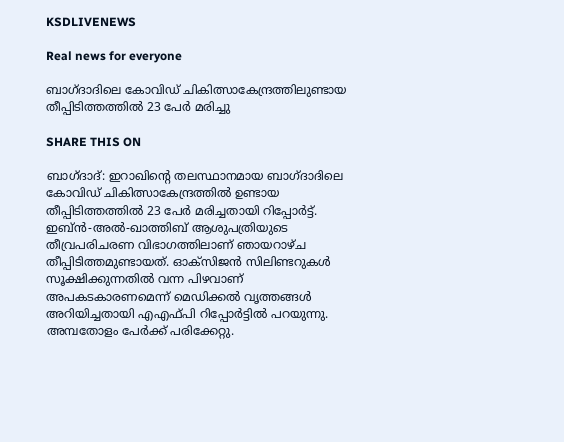KSDLIVENEWS

Real news for everyone

ബാഗ്ദാദിലെ കോവിഡ് ചികിത്സാകേന്ദ്രത്തിലുണ്ടായ തീപ്പിടിത്തത്തില്‍ 23 പേര്‍ മരിച്ചു

SHARE THIS ON

ബാഗ്ദാദ്: ഇറാഖിന്റെ തലസ്ഥാനമായ ബാഗ്ദാദിലെ കോവിഡ് ചികിത്സാകേന്ദ്രത്തിൽ ഉണ്ടായ തീപ്പിടിത്തത്തിൽ 23 പേർ മരിച്ചതായി റിപ്പോർട്ട്. ഇബ്ൻ-അൽ-ഖാത്തിബ് ആശുപത്രിയുടെ തീവ്രപരിചരണ വിഭാഗത്തിലാണ് ഞായറാഴ്ച തീപ്പിടിത്തമുണ്ടായത്. ഓക്സിജൻ സിലിണ്ടറുകൾ സൂക്ഷിക്കുന്നതിൽ വന്ന പിഴവാണ് അപകടകാരണമെന്ന് മെഡിക്കൽ വൃത്തങ്ങൾ അറിയിച്ചതായി എഎഫ്പി റിപ്പോർട്ടിൽ പറയുന്നു. അമ്പതോളം പേർക്ക് പരിക്കേറ്റു.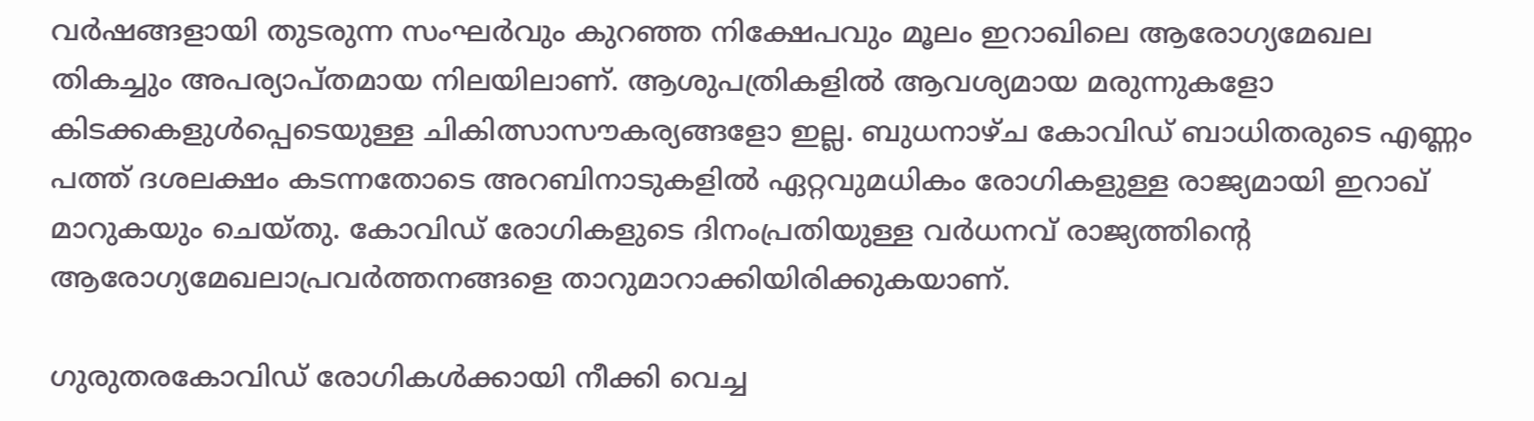വർഷങ്ങളായി തുടരുന്ന സംഘർവും കുറഞ്ഞ നിക്ഷേപവും മൂലം ഇറാഖിലെ ആരോഗ്യമേഖല തികച്ചും അപര്യാപ്തമായ നിലയിലാണ്. ആശുപത്രികളിൽ ആവശ്യമായ മരുന്നുകളോ കിടക്കകളുൾപ്പെടെയുള്ള ചികിത്സാസൗകര്യങ്ങളോ ഇല്ല. ബുധനാഴ്ച കോവിഡ് ബാധിതരുടെ എണ്ണം പത്ത് ദശലക്ഷം കടന്നതോടെ അറബിനാടുകളിൽ ഏറ്റവുമധികം രോഗികളുള്ള രാജ്യമായി ഇറാഖ് മാറുകയും ചെയ്തു. കോവിഡ് രോഗികളുടെ ദിനംപ്രതിയുള്ള വർധനവ് രാജ്യത്തിന്റെ ആരോഗ്യമേഖലാപ്രവർത്തനങ്ങളെ താറുമാറാക്കിയിരിക്കുകയാണ്.

ഗുരുതരകോവിഡ് രോഗികൾക്കായി നീക്കി വെച്ച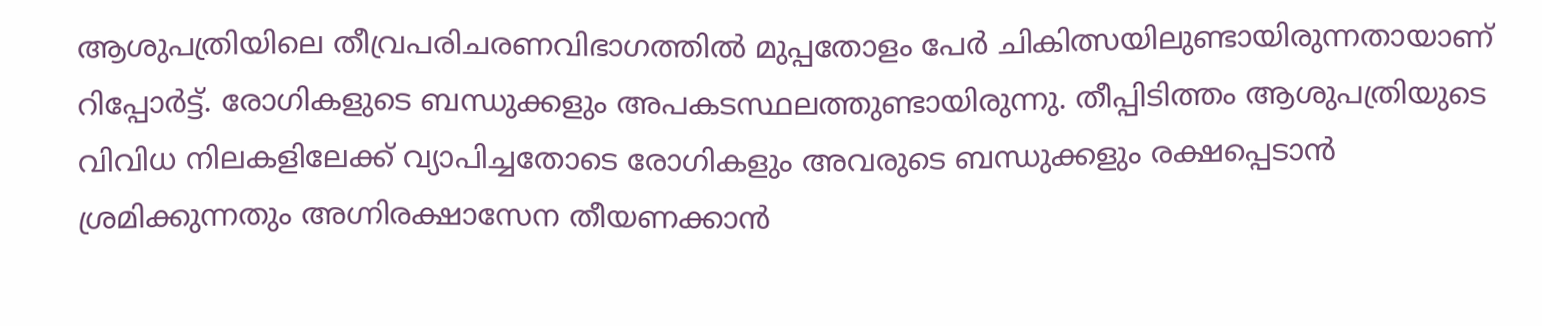ആശുപത്രിയിലെ തീവ്രപരിചരണവിഭാഗത്തിൽ മുപ്പതോളം പേർ ചികിത്സയിലുണ്ടായിരുന്നതായാണ് റിപ്പോർട്ട്. രോഗികളുടെ ബന്ധുക്കളും അപകടസ്ഥലത്തുണ്ടായിരുന്നു. തീപ്പിടിത്തം ആശുപത്രിയുടെ വിവിധ നിലകളിലേക്ക് വ്യാപിച്ചതോടെ രോഗികളും അവരുടെ ബന്ധുക്കളും രക്ഷപ്പെടാൻ ശ്രമിക്കുന്നതും അഗ്നിരക്ഷാസേന തീയണക്കാൻ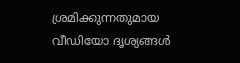ശ്രമിക്കുന്നതുമായ വീഡിയോ ദൃശ്യങ്ങൾ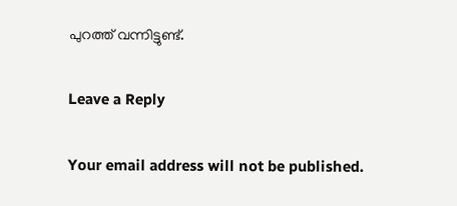പുറത്ത് വന്നിട്ടുണ്ട്.

Leave a Reply

Your email address will not be published.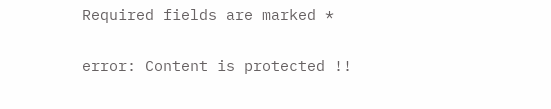Required fields are marked *

error: Content is protected !!